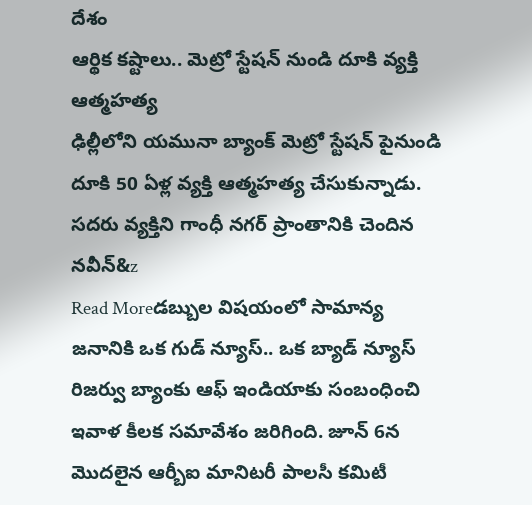దేశం
ఆర్థిక కష్టాలు.. మెట్రో స్టేషన్ నుండి దూకి వ్యక్తి ఆత్మహత్య
ఢిల్లీలోని యమునా బ్యాంక్ మెట్రో స్టేషన్ పైనుండి దూకి 50 ఏళ్ల వ్యక్తి ఆత్మహత్య చేసుకున్నాడు. సదరు వ్యక్తిని గాంధీ నగర్ ప్రాంతానికి చెందిన నవీన్&z
Read Moreడబ్బుల విషయంలో సామాన్య జనానికి ఒక గుడ్ న్యూస్.. ఒక బ్యాడ్ న్యూస్
రిజర్వు బ్యాంకు ఆఫ్ ఇండియాకు సంబంధించి ఇవాళ కీలక సమావేశం జరిగింది. జూన్ 6న మొదలైన ఆర్బీఐ మానిటరీ పాలసీ కమిటీ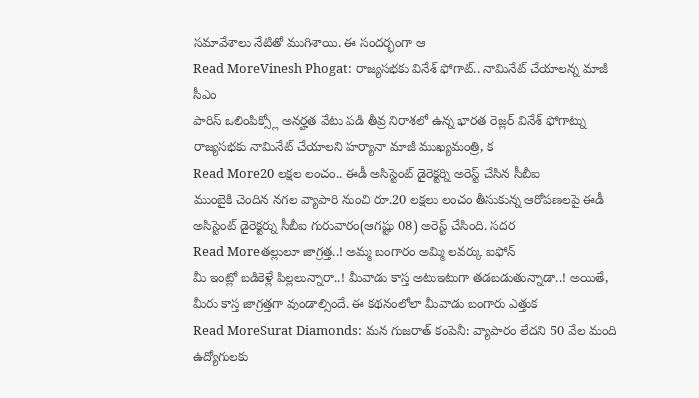సమావేశాలు నేటితో ముగిశాయి. ఈ సందర్భంగా ఆ
Read MoreVinesh Phogat: రాజ్యసభకు వినేశ్ ఫోగాట్.. నామినేట్ చేయాలన్న మాజీ సీఎం
పారిస్ ఒలింపిక్స్లో అనర్హత వేటు పడి తీవ్ర నిరాశలో ఉన్న భారత రెజ్లర్ వినేశ్ ఫోగాట్ను రాజ్యసభకు నామినేట్ చేయాలని హర్యానా మాజీ ముఖ్యమంత్రి, క
Read More20 లక్షల లంచం.. ఈడీ అసిస్టెంట్ డైరెక్టర్ని అరెస్ట్ చేసిన సీబీఐ
ముంబైకి చెందిన నగల వ్యాపారి నుంచి రూ.20 లక్షలు లంచం తీసుకున్న ఆరోపణలపై ఈడీ అసిస్టెంట్ డైరెక్టర్ను సీబీఐ గురువారం(ఆగష్టు 08) అరెస్ట్ చేసింది. సదర
Read Moreతల్లులూ జాగ్రత్త..! అమ్మ బంగారం అమ్మి లవర్కు ఐఫోన్
మీ ఇంట్లో బడికెళ్లే పిల్లలున్నారా..! మీవాడు కాస్త అటుఇటుగా తడబడుతున్నాడా..! అయితే, మీరు కాస్త జాగ్రత్తగా వుండాల్సిందే. ఈ కథనంలోలా మీవాడు బంగారు ఎత్తుక
Read MoreSurat Diamonds: మన గుజరాత్ కంపెనీ: వ్యాపారం లేదని 50 వేల మంది ఉద్యోగులకు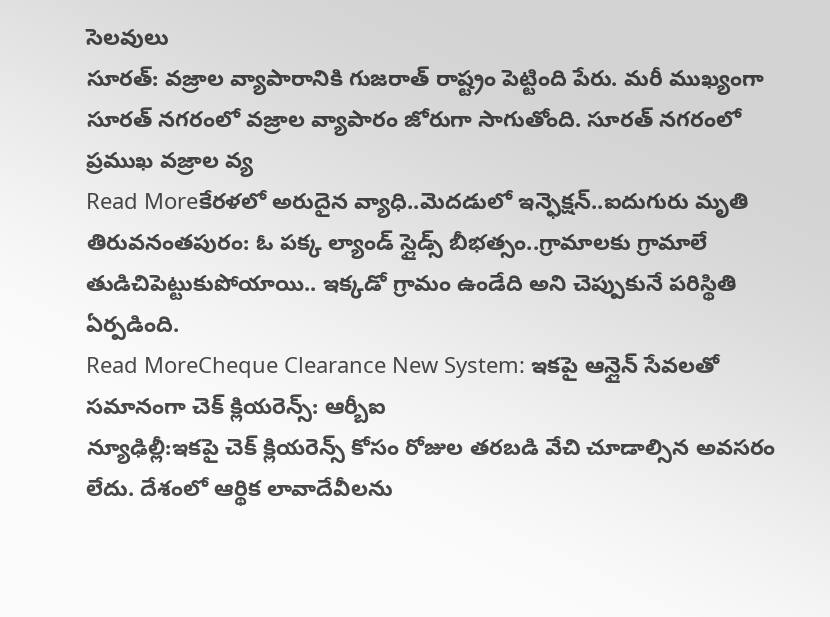సెలవులు
సూరత్: వజ్రాల వ్యాపారానికి గుజరాత్ రాష్ట్రం పెట్టింది పేరు. మరీ ముఖ్యంగా సూరత్ నగరంలో వజ్రాల వ్యాపారం జోరుగా సాగుతోంది. సూరత్ నగరంలో ప్రముఖ వజ్రాల వ్య
Read Moreకేరళలో అరుదైన వ్యాధి..మెదడులో ఇన్ఫెక్షన్..ఐదుగురు మృతి
తిరువనంతపురం: ఓ పక్క ల్యాండ్ స్లైడ్స్ బీభత్సం..గ్రామాలకు గ్రామాలే తుడిచిపెట్టుకుపోయాయి.. ఇక్కడో గ్రామం ఉండేది అని చెప్పుకునే పరిస్థితి ఏర్పడింది.
Read MoreCheque Clearance New System: ఇకపై ఆన్లైన్ సేవలతో సమానంగా చెక్ క్లియరెన్స్: ఆర్బీఐ
న్యూఢిల్లీ:ఇకపై చెక్ క్లియరెన్స్ కోసం రోజుల తరబడి వేచి చూడాల్సిన అవసరం లేదు. దేశంలో ఆర్థిక లావాదేవీలను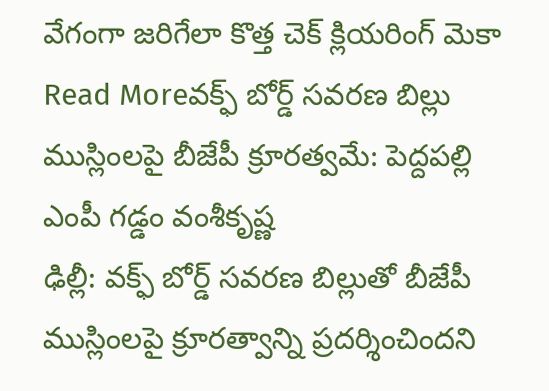వేగంగా జరిగేలా కొత్త చెక్ క్లియరింగ్ మెకా
Read Moreవక్ఫ్ బోర్డ్ సవరణ బిల్లు ముస్లింలపై బీజేపీ క్రూరత్వమే: పెద్దపల్లి ఎంపీ గడ్డం వంశీకృష్ణ
ఢిల్లీ: వక్ఫ్ బోర్డ్ సవరణ బిల్లుతో బీజేపీ ముస్లింలపై క్రూరత్వాన్ని ప్రదర్శించిందని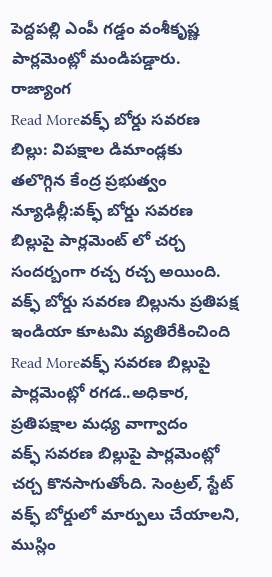పెద్దపల్లి ఎంపీ గడ్డం వంశీకృష్ణ పార్లమెంట్లో మండిపడ్డారు. రాజ్యాంగ
Read Moreవక్ఫ్ బోర్డు సవరణ బిల్లు: విపక్షాల డిమాండ్లకు తలొగ్గిన కేంద్ర ప్రభుత్వం
న్యూఢిల్లీ:వక్ఫ్ బోర్డు సవరణ బిల్లుపై పార్లమెంట్ లో చర్చ సందర్బంగా రచ్చ రచ్చ అయింది. వక్ఫ్ బోర్డు సవరణ బిల్లును ప్రతిపక్ష ఇండియా కూటమి వ్యతిరేకించింది
Read Moreవక్ఫ్ సవరణ బిల్లుపై పార్లమెంట్లో రగడ..అధికార, ప్రతిపక్షాల మధ్య వాగ్వాదం
వక్ఫ్ సవరణ బిల్లుపై పార్లమెంట్లో చర్చ కొనసాగుతోంది. సెంట్రల్, స్టేట్ వక్ఫ్ బోర్డులో మార్పులు చేయాలని, ముస్లిం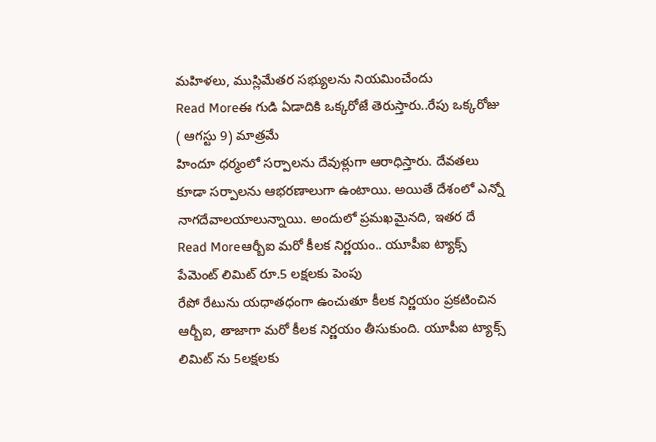మహిళలు, ముస్లిమేతర సభ్యులను నియమించేందు
Read Moreఈ గుడి ఏడాదికి ఒక్కరోజే తెరుస్తారు..రేపు ఒక్కరోజు ( ఆగస్టు 9) మాత్రమే
హిందూ ధర్మంలో సర్పాలను దేవుళ్లుగా ఆరాధిస్తారు. దేవతలు కూడా సర్పాలను ఆభరణాలుగా ఉంటాయి. అయితే దేశంలో ఎన్నో నాగదేవాలయాలున్నాయి. అందులో ప్రమఖమైనది, ఇతర దే
Read Moreఆర్బీఐ మరో కీలక నిర్ణయం.. యూపీఐ ట్యాక్స్ పేమెంట్ లిమిట్ రూ.5 లక్షలకు పెంపు
రేపో రేటును యధాతధంగా ఉంచుతూ కీలక నిర్ణయం ప్రకటించిన ఆర్బీఐ, తాజాగా మరో కీలక నిర్ణయం తీసుకుంది. యూపీఐ ట్యాక్స్ లిమిట్ ను 5లక్షలకు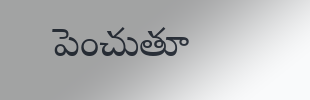పెంచుతూ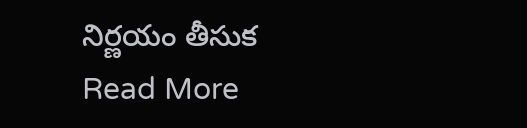నిర్ణయం తీసుక
Read More